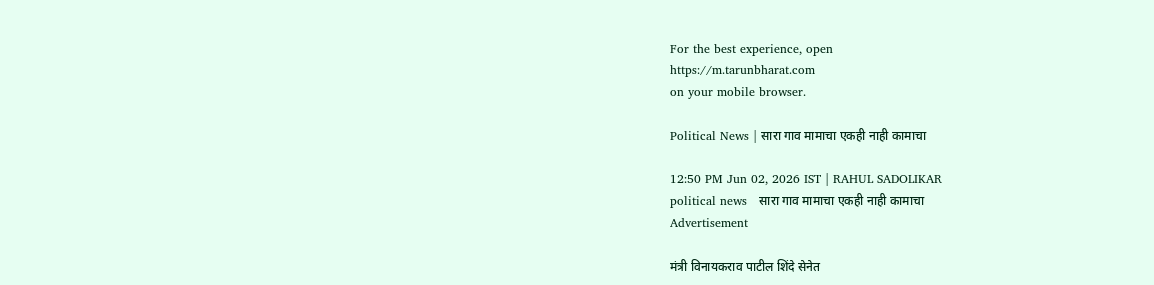For the best experience, open
https://m.tarunbharat.com
on your mobile browser.

Political News | सारा गाव मामाचा एकही नाही कामाचा

12:50 PM Jun 02, 2026 IST | RAHUL SADOLIKAR
political news   सारा गाव मामाचा एकही नाही कामाचा
Advertisement

मंत्री विनायकराव पाटील शिंदे सेनेत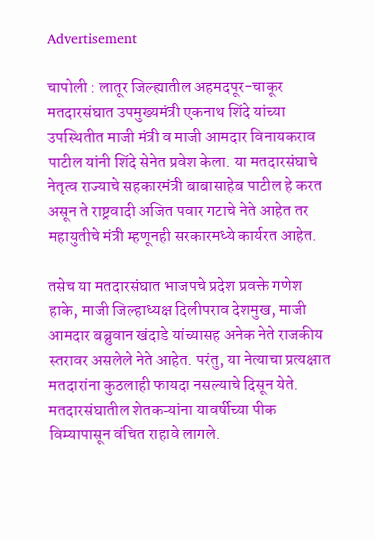Advertisement

चापोली : लातूर जिल्ह्यातील अहमदपूर-चाकूर मतदारसंघात उपमुख्यमंत्री एकनाथ शिंदे यांच्या उपस्थितीत माजी मंत्री व माजी आमदार विनायकराव पाटील यांनी शिंदे सेनेत प्रवेश केला. या मतदारसंघाचे नेतृत्व राज्याचे सहकारमंत्री बाबासाहेब पाटील हे करत असून ते राष्ट्रवादी अजित पवार गटाचे नेते आहेत तर महायुतीचे मंत्री म्हणूनही सरकारमध्ये कार्यरत आहेत.

तसेच या मतदारसंघात भाजपचे प्रदेश प्रवक्ते गणेश हाके, माजी जिल्हाध्यक्ष दिलीपराव देशमुख, माजी आमदार बब्रुवान खंदाडे यांच्यासह अनेक नेते राजकीय स्तरावर असलेले नेते आहेत. परंतु, या नेत्याचा प्रत्यक्षात मतदारांना कुठलाही फायदा नसल्याचे दिसून येते. मतदारसंघातील शेतकऱ्यांना यावर्षीच्या पीक विम्यापासून वंचित राहावे लागले.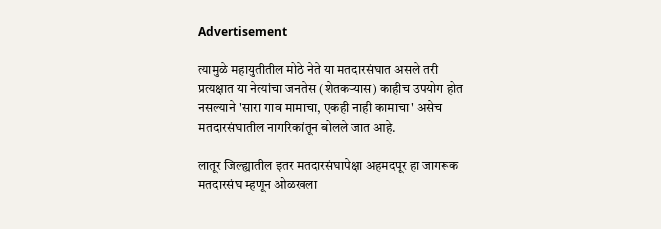Advertisement

त्यामुळे महायुतीतील मोठे नेते या मतदारसंघात असले तरी प्रत्यक्षात या नेत्यांचा जनतेस (शेतकऱ्यास) काहीच उपयोग होत नसल्याने 'सारा गाव मामाचा, एकही नाही कामाचा' असेच मतदारसंघातील नागरिकांतून बोलले जात आहे.

लातूर जिल्ह्यातील इतर मतदारसंघापेक्षा अहमदपूर हा जागरूक मतदारसंघ म्हणून ओळखला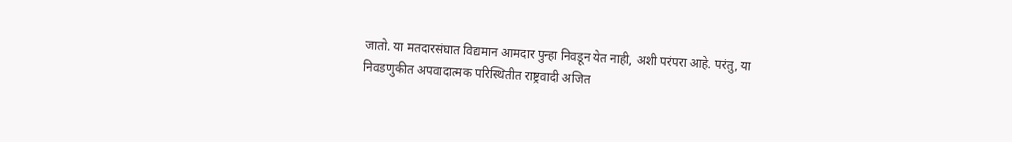जातो. या मतदारसंघात विद्यमान आमदार पुन्हा निवडून येत नाही, अशी परंपरा आहे. परंतु, या निवडणुकीत अपवादात्मक परिस्थितीत राष्ट्रवादी अजित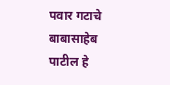पवार गटाचे बाबासाहेब पाटील हे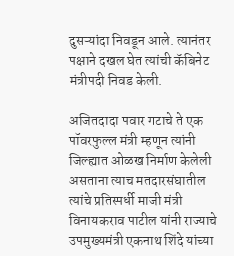दुसऱ्यांदा निवडून आले. त्यानंतर पक्षाने दखल घेत त्यांची कॅबिनेट मंत्रीपदी निवड केली.

अजितदादा पवार गटाचे ते एक पॉवरफुल्ल मंत्री म्हणून त्यांनी जिल्ह्यात ओळख निर्माण केलेली असताना त्याच मतदारसंघातील त्यांचे प्रतिस्पर्धी माजी मंत्री विनायकराव पाटील यांनी राज्याचे उपमुख्यमंत्री एकनाथ शिंदे यांच्या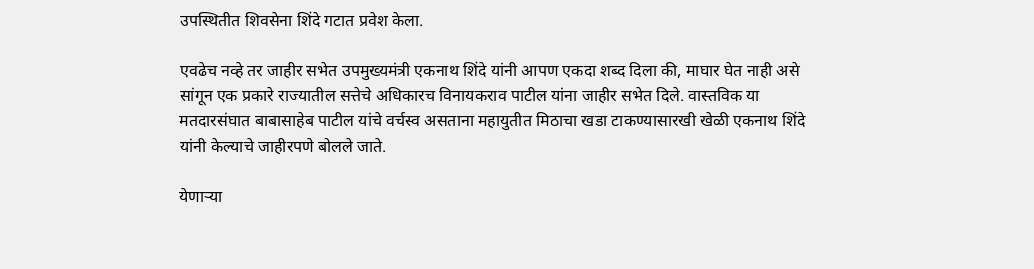उपस्थितीत शिवसेना शिंदे गटात प्रवेश केला.

एवढेच नव्हे तर जाहीर सभेत उपमुख्यमंत्री एकनाथ शिंदे यांनी आपण एकदा शब्द दिला की, माघार घेत नाही असे सांगून एक प्रकारे राज्यातील सत्तेचे अधिकारच विनायकराव पाटील यांना जाहीर सभेत दिले. वास्तविक या मतदारसंघात बाबासाहेब पाटील यांचे वर्चस्व असताना महायुतीत मिठाचा खडा टाकण्यासारखी खेळी एकनाथ शिंदे यांनी केल्याचे जाहीरपणे बोलले जाते.

येणाऱ्या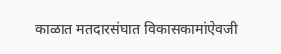काळात मतदारसंघात विकासकामांऐवजी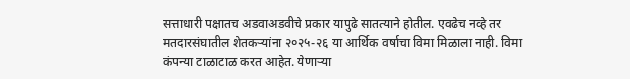सत्ताधारी पक्षातच अडवाअडवीचे प्रकार यापुढे सातत्याने होतील. एवढेच नव्हे तर मतदारसंघातील शेतकऱ्यांना २०२५-२६ या आर्थिक वर्षाचा विमा मिळाला नाही. विमा कंपन्या टाळाटाळ करत आहेत. येणाऱ्या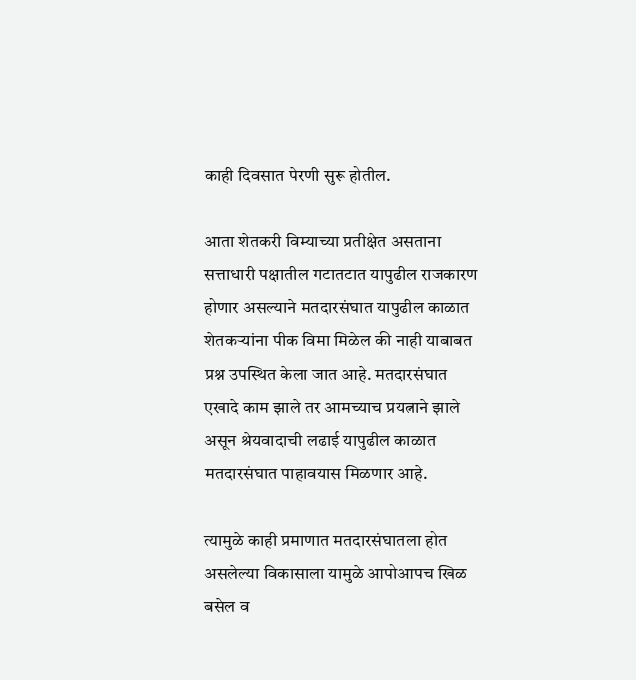काही दिवसात पेरणी सुरू होतील.

आता शेतकरी विम्याच्या प्रतीक्षेत असताना सत्ताधारी पक्षातील गटातटात यापुढील राजकारण होणार असल्याने मतदारसंघात यापुढील काळात शेतकऱ्यांना पीक विमा मिळेल की नाही याबाबत प्रश्न उपस्थित केला जात आहे. मतदारसंघात एखादे काम झाले तर आमच्याच प्रयत्नाने झाले असून श्रेयवादाची लढाई यापुढील काळात मतदारसंघात पाहावयास मिळणार आहे.

त्यामुळे काही प्रमाणात मतदारसंघातला होत असलेल्या विकासाला यामुळे आपोआपच खिळ बसेल व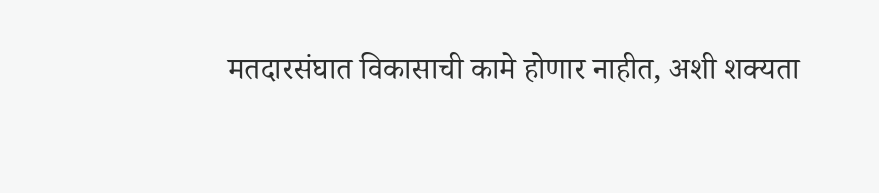मतदारसंघात विकासाची कामे होणार नाहीत, अशी शक्यता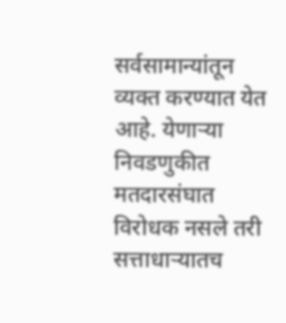सर्वसामान्यांतून व्यक्त करण्यात येत आहे. येणाऱ्या निवडणुकीत मतदारसंघात विरोधक नसले तरी सत्ताधाऱ्यातच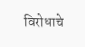विरोधाचे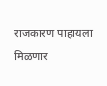राजकारण पाहायला मिळणार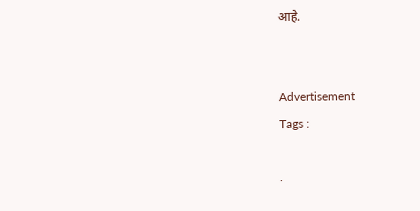आहे.


Advertisement
Tags :

.